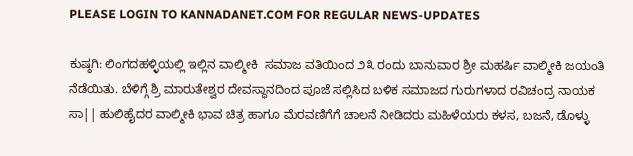PLEASE LOGIN TO KANNADANET.COM FOR REGULAR NEWS-UPDATES

ಕುಷ್ಠಗಿ: ಲಿಂಗದಹಳ್ಳಿಯಲ್ಲಿ ಇಲ್ಲಿನ ವಾಲ್ಮೀಕಿ  ಸಮಾಜ ವತಿಯಿಂದ ೨೩ ರಂದು ಬಾನುವಾರ ಶ್ರೀ ಮಹರ್ಷಿ ವಾಲ್ಮೀಕಿ ಜಯಂತಿ ನೆಡೆಯಿತು. ಬೆಳಿಗ್ಗೆ ಶ್ರಿ ಮಾರುತೇಶ್ವರ ದೇವಸ್ಥಾನದಿಂದ ಪೂಜೆ ಸಲ್ಲಿಸಿದ ಬಳಿಕ ಸಮಾಜದ ಗುರುಗಳಾದ ರವಿಚಂದ್ರ ನಾಯಕ ಸಾ|| ಹುಲಿಹೈದರ ವಾಲ್ಮೀಕಿ ಭಾವ ಚಿತ್ರ ಹಾಗೂ ಮೆರವಣಿಗೆಗೆ ಚಾಲನೆ ನೀಡಿದರು ಮಹಿಳೆಯರು ಕಳಸ, ಬಜನೆ, ಡೊಳ್ಳು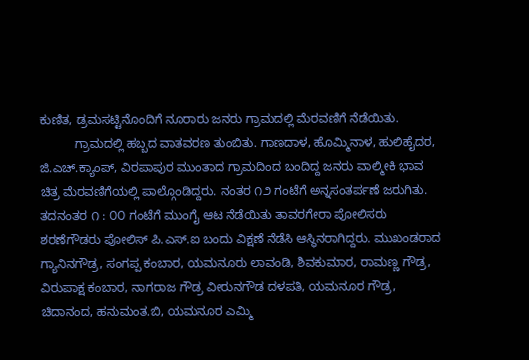ಕುಣಿತ, ಡ್ರಮಸಟ್ಟಿನೊಂದಿಗೆ ನೂರಾರು ಜನರು ಗ್ರಾಮದಲ್ಲಿ ಮೆರವಣಿಗೆ ನೆಡೆಯಿತು.
          ಗ್ರಾಮದಲ್ಲಿ ಹಬ್ಬದ ವಾತವರಣ ತುಂಬಿತು. ಗಾಣದಾಳ, ಹೊಮ್ಮಿನಾಳ, ಹುಲಿಹೈದರ, ಜಿ.ಎಚ್.ಕ್ಯಾಂಪ್, ವಿರಪಾಪುರ ಮುಂತಾದ ಗ್ರಾಮದಿಂದ ಬಂದಿದ್ದ ಜನರು ವಾಲ್ಮೀಕಿ ಭಾವ ಚಿತ್ರ ಮೆರವಣಿಗೆಯಲ್ಲಿ ಪಾಲ್ಗೊಂಡಿದ್ದರು. ನಂತರ ೧೨ ಗಂಟೆಗೆ ಅನ್ನಸಂತರ್ಪಣೆ ಜರುಗಿತು. ತದನಂತರ ೧ : ೦೦ ಗಂಟೆಗೆ ಮುಂಗೈ ಆಟ ನೆಡೆಯಿತು ತಾವರಗೇರಾ ಪೋಲಿಸರು ಶರಣೆಗೌಡರು ಪೋಲಿಸ್ ಪಿ.ಎಸ್.ಐ ಬಂದು ವಿಕ್ಷಣೆ ನೆಡೆಸಿ ಆಸ್ಥಿನರಾಗಿದ್ದರು. ಮುಖಂಡರಾದ ಗ್ಯಾನಿನಗೌಡ್ರ, ಸಂಗಪ್ಪ ಕಂಬಾರ, ಯಮನೂರು ಲಾವಂಡಿ, ಶಿವಕುಮಾರ, ರಾಮಣ್ಣ ಗೌಡ್ರ, ವಿರುಪಾಕ್ಷ ಕಂಬಾರ, ನಾಗರಾಜ ಗೌಡ್ರ ವೀರುನಗೌಡ ದಳಪತಿ, ಯಮನೂರ ಗೌಡ್ರ, ಚಿದಾನಂದ, ಹನುಮಂತ.ಬಿ, ಯಮನೂರ ಎಮ್ಮಿ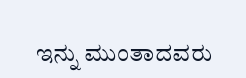ಇನ್ನು ಮುಂತಾದವರು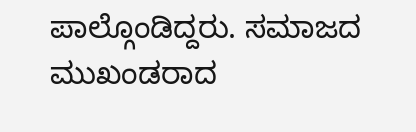ಪಾಲ್ಗೊಂಡಿದ್ದರು. ಸಮಾಜದ ಮುಖಂಡರಾದ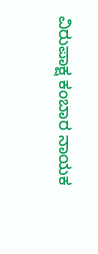ವಿರುಪಾಕ್ಷ ಕಂಬಾರ ನಾಯಕ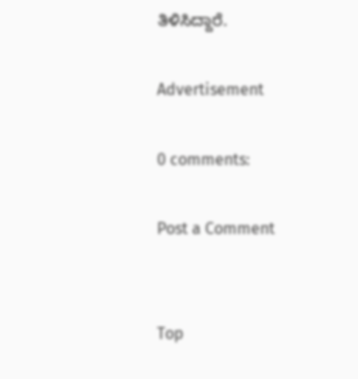ತಿಳಿಸಿದ್ದಾರೆ.

Advertisement

0 comments:

Post a Comment


Top